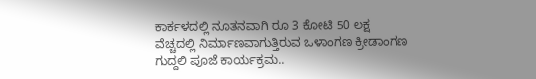ಕಾರ್ಕಳದಲ್ಲಿ ನೂತನವಾಗಿ ರೂ 3 ಕೋಟಿ 50 ಲಕ್ಷ ವೆಚ್ಚದಲ್ಲಿ ನಿರ್ಮಾಣವಾಗುತ್ತಿರುವ ಒಳಾಂಗಣ ಕ್ರೀಡಾಂಗಣ ಗುದ್ದಲಿ ಪೂಜೆ ಕಾರ್ಯಕ್ರಮ..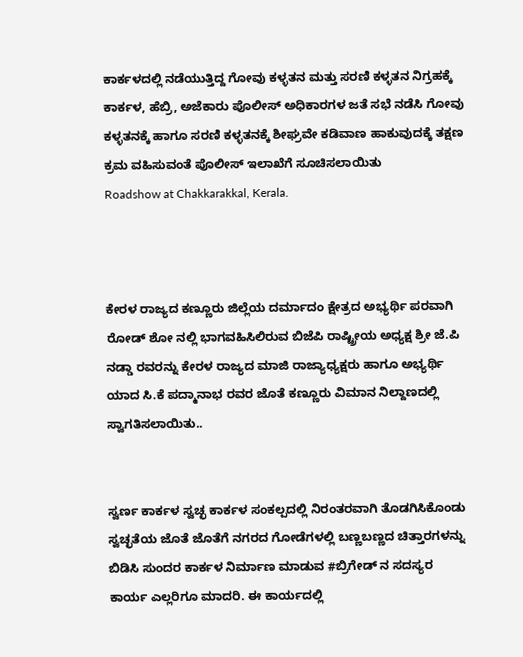ಕಾರ್ಕಳದಲ್ಲಿ ನಡೆಯುತ್ತಿದ್ದ ಗೋವು ಕಳ್ಳತನ ಮತ್ತು ಸರಣಿ ಕಳ್ಳತನ ನಿಗ್ರಹಕ್ಕೆ ಕಾರ್ಕಳ, ಹೆಬ್ರಿ, ಅಜೆಕಾರು ಪೊಲೀಸ್ ಅಧಿಕಾರಗಳ ಜತೆ ಸಭೆ ನಡೆಸಿ ಗೋವು ಕಳ್ಳತನಕ್ಕೆ ಹಾಗೂ ಸರಣಿ ಕಳ್ಳತನಕ್ಕೆ ಶೀಘ್ರವೇ ಕಡಿವಾಣ ಹಾಕುವುದಕ್ಕೆ ತಕ್ಷಣ ಕ್ರಮ ವಹಿಸುವಂತೆ ಪೊಲೀಸ್ ಇಲಾಖೆಗೆ ಸೂಚಿಸಲಾಯಿತು
Roadshow at Chakkarakkal, Kerala.



ಕೇರಳ ರಾಜ್ಯದ ಕಣ್ಣೂರು ಜಿಲ್ಲೆಯ ದರ್ಮಾದಂ ಕ್ಷೇತ್ರದ ಅಭ್ಯರ್ಥಿ ಪರವಾಗಿ ರೋಡ್ ಶೋ ನಲ್ಲಿ ಭಾಗವಹಿಸಿಲಿರುವ ಬಿಜೆಪಿ ರಾಷ್ಟ್ರೀಯ ಅಧ್ಯಕ್ಷ ಶ್ರೀ ಜೆ.ಪಿ ನಡ್ಡಾ ರವರನ್ನು ಕೇರಳ ರಾಜ್ಯದ ಮಾಜಿ ರಾಜ್ಯಾಧ್ಯಕ್ಷರು ಹಾಗೂ ಅಭ್ಯರ್ಥಿ ಯಾದ ಸಿ.ಕೆ ಪದ್ಮಾನಾಭ ರವರ ಜೊತೆ ಕಣ್ಣೂರು ವಿಮಾನ ನಿಲ್ದಾಣದಲ್ಲಿ ಸ್ವಾಗತಿಸಲಾಯಿತು..


ಸ್ವರ್ಣ ಕಾರ್ಕಳ ಸ್ವಚ್ಛ ಕಾರ್ಕಳ ಸಂಕಲ್ಪದಲ್ಲಿ ನಿರಂತರವಾಗಿ ತೊಡಗಿಸಿಕೊಂಡು ಸ್ವಚ್ಛತೆಯ ಜೊತೆ ಜೊತೆಗೆ ನಗರದ ಗೋಡೆಗಳಲ್ಲಿ ಬಣ್ಣಬಣ್ಣದ ಚಿತ್ತಾರಗಳನ್ನು ಬಿಡಿಸಿ ಸುಂದರ ಕಾರ್ಕಳ ನಿರ್ಮಾಣ ಮಾಡುವ #ಬ್ರಿಗೇಡ್ ನ ಸದಸ್ಯರ ಕಾರ್ಯ ಎಲ್ಲರಿಗೂ ಮಾದರಿ. ಈ ಕಾರ್ಯದಲ್ಲಿ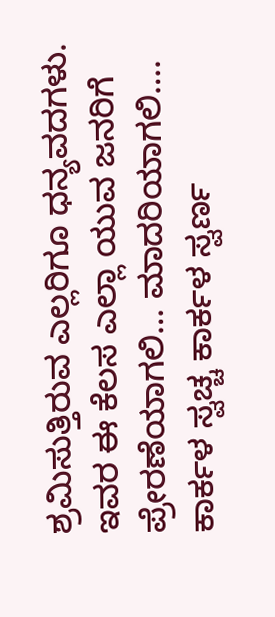ಶ್ರಮಿಸುತ್ತಿರುವ ಎಲ್ಲರಿಗೂ ಧನ್ಯವದಗಳು. ಇವರ ಈ ಕೆಲಸ ಎಲ್ಲಾ ಯುವ ಜನರಿಗೆ ಪ್ರೇರಣೆಯಾಗಲಿ… ಮಾದರಿಯಾಗಲಿ…. ಕಾರ್ಕಳ ಸ್ವಚ್ಚ ಕಾರ್ಕಳ ಸ್ವರ್ಣ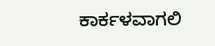ಕಾರ್ಕಳವಾಗಲಿ